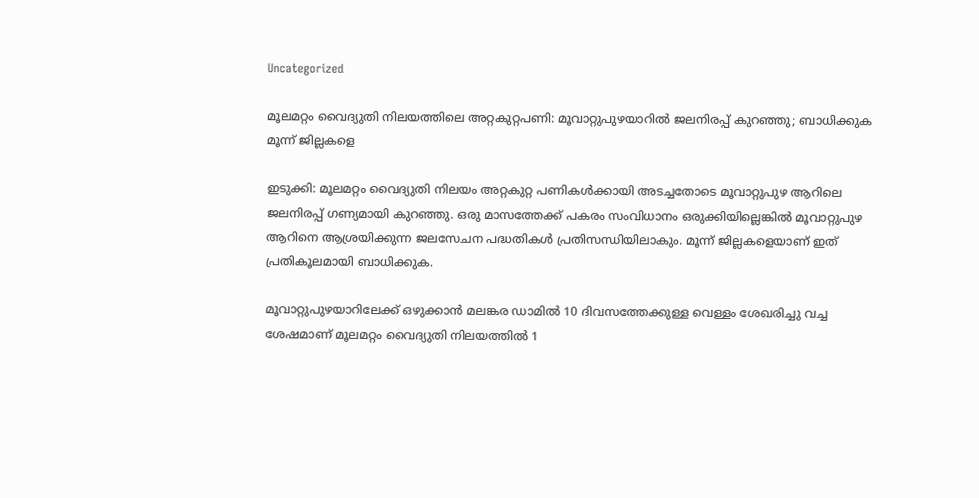Uncategorized

മൂലമറ്റം വൈദ്യുതി നിലയത്തിലെ അറ്റകുറ്റപണി: മൂവാറ്റുപുഴയാറില്‍ ജലനിരപ്പ് കുറഞ്ഞു; ബാധിക്കുക മൂന്ന് ജില്ലകളെ

ഇടുക്കി: മൂലമറ്റം വൈദ്യുതി നിലയം അറ്റകുറ്റ പണികള്‍ക്കായി അടച്ചതോടെ മൂവാറ്റുപുഴ ആറിലെ ജലനിരപ്പ് ഗണ്യമായി കുറഞ്ഞു. ഒരു മാസത്തേക്ക് പകരം സംവിധാനം ഒരുക്കിയില്ലെങ്കില്‍ മൂവാറ്റുപുഴ ആറിനെ ആശ്രയിക്കുന്ന ജലസേചന പദ്ധതികള്‍ പ്രതിസന്ധിയിലാകും. മൂന്ന് ജില്ലകളെയാണ് ഇത് പ്രതികൂലമായി ബാധിക്കുക.

മൂവാറ്റുപുഴയാറിലേക്ക് ഒഴുക്കാന്‍ മലങ്കര ഡാമില്‍ 10 ദിവസത്തേക്കുള്ള വെള്ളം ശേഖരിച്ചു വച്ച ശേഷമാണ് മൂലമറ്റം വൈദ്യുതി നിലയത്തില്‍ 1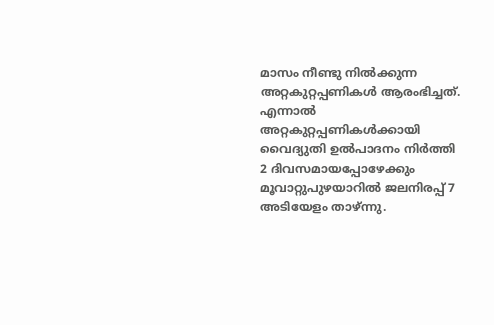മാസം നീണ്ടു നില്‍ക്കുന്ന അറ്റകുറ്റപ്പണികള്‍ ആരംഭിച്ചത്. എന്നാല്‍ അറ്റകുറ്റപ്പണികള്‍ക്കായി വൈദ്യുതി ഉല്‍പാദനം നിര്‍ത്തി 2 ദിവസമായപ്പോഴേക്കും മൂവാറ്റുപുഴയാറില്‍ ജലനിരപ്പ് 7 അടിയേളം താഴ്ന്നു.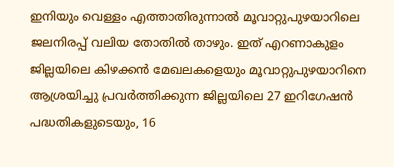ഇനിയും വെള്ളം എത്താതിരുന്നാല്‍ മൂവാറ്റുപുഴയാറിലെ ജലനിരപ്പ് വലിയ തോതില്‍ താഴും. ഇത് എറണാകുളം ജില്ലയിലെ കിഴക്കന്‍ മേഖലകളെയും മൂവാറ്റുപുഴയാറിനെ ആശ്രയിച്ചു പ്രവര്‍ത്തിക്കുന്ന ജില്ലയിലെ 27 ഇറിഗേഷന്‍ പദ്ധതികളുടെയും, 16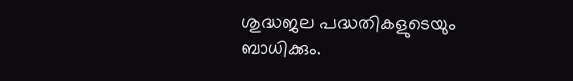ശുദ്ധജല പദ്ധതികളുടെയും ബാധിക്കും.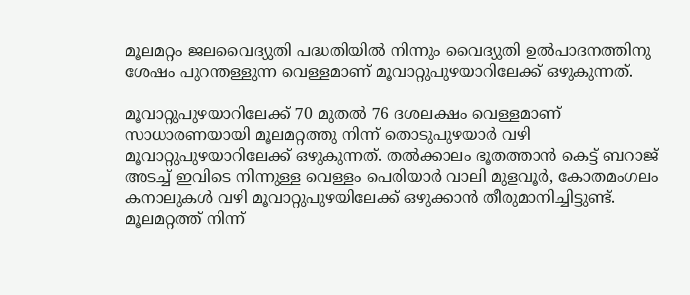മൂലമറ്റം ജലവൈദ്യുതി പദ്ധതിയില്‍ നിന്നും വൈദ്യുതി ഉല്‍പാദനത്തിനു ശേഷം പുറന്തള്ളുന്ന വെള്ളമാണ് മൂവാറ്റുപുഴയാറിലേക്ക് ഒഴുകുന്നത്.

മൂവാറ്റുപുഴയാറിലേക്ക് 70 മുതല്‍ 76 ദശലക്ഷം വെള്ളമാണ് സാധാരണയായി മൂലമറ്റത്തു നിന്ന് തൊടുപുഴയാര്‍ വഴി മൂവാറ്റുപുഴയാറിലേക്ക് ഒഴുകുന്നത്. തല്‍ക്കാലം ഭൂതത്താന്‍ കെട്ട് ബറാജ് അടച്ച് ഇവിടെ നിന്നുള്ള വെള്ളം പെരിയാര്‍ വാലി മുളവൂര്‍, കോതമംഗലം കനാലുകള്‍ വഴി മൂവാറ്റുപുഴയിലേക്ക് ഒഴുക്കാന്‍ തീരുമാനിച്ചിട്ടുണ്ട്. മൂലമറ്റത്ത് നിന്ന്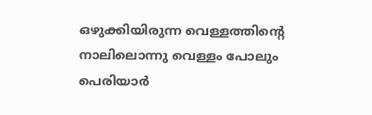ഒഴുക്കിയിരുന്ന വെള്ളത്തിന്റെ നാലിലൊന്നു വെള്ളം പോലും പെരിയാര്‍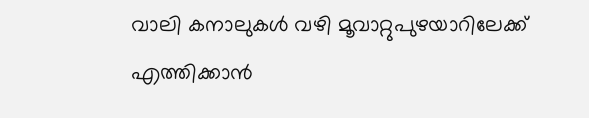വാലി കനാലുകള്‍ വഴി മൂവാറ്റുപുഴയാറിലേക്ക് എത്തിക്കാന്‍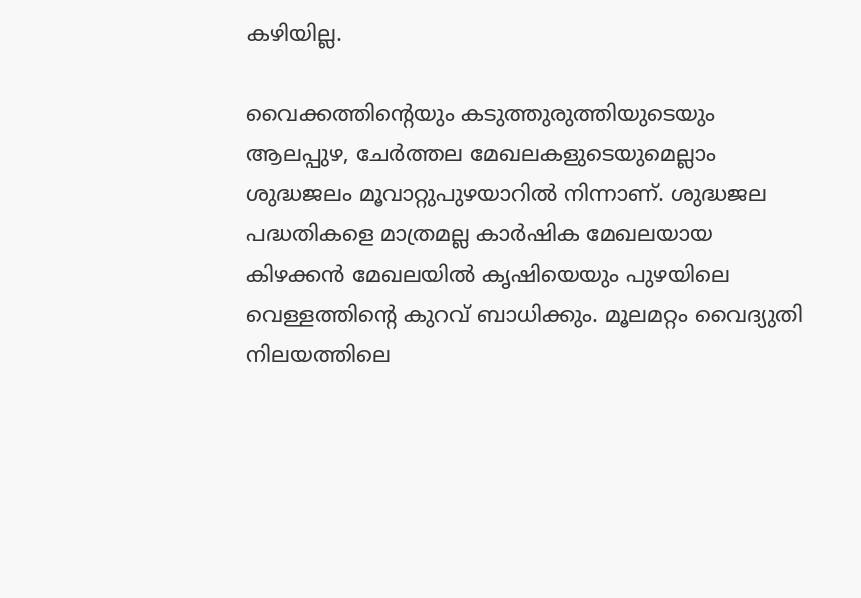കഴിയില്ല.

വൈക്കത്തിന്റെയും കടുത്തുരുത്തിയുടെയും ആലപ്പുഴ, ചേര്‍ത്തല മേഖലകളുടെയുമെല്ലാം ശുദ്ധജലം മൂവാറ്റുപുഴയാറില്‍ നിന്നാണ്. ശുദ്ധജല പദ്ധതികളെ മാത്രമല്ല കാര്‍ഷിക മേഖലയായ കിഴക്കന്‍ മേഖലയില്‍ കൃഷിയെയും പുഴയിലെ വെള്ളത്തിന്റെ കുറവ് ബാധിക്കും. മൂലമറ്റം വൈദ്യുതി നിലയത്തിലെ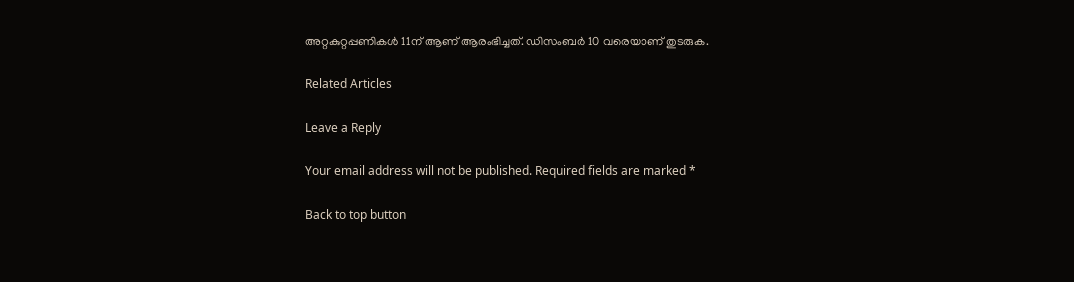അറ്റകുറ്റപ്പണികള്‍ 11ന് ആണ് ആരംഭിച്ചത്. ഡിസംബര്‍ 10 വരെയാണ് തുടരുക.

Related Articles

Leave a Reply

Your email address will not be published. Required fields are marked *

Back to top button